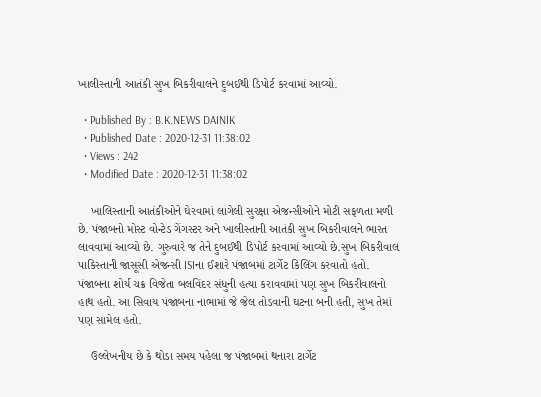ખાલીસ્તાની આતંકી સુખ બિકરીવાલને દુબઈથી ડિપોર્ટ કરવામાં આવ્યો.

  • Published By : B.K.NEWS DAINIK
  • Published Date : 2020-12-31 11:38:02
  • Views : 242
  • Modified Date : 2020-12-31 11:38:02

    ખાલિસ્તાની આતંકીઓને ઘેરવામાં લાગેલી સુરક્ષા એજન્સીઓને મોટી સફળતા મળી છે. પંજાબનો મોસ્ટ વોન્ટેડ ગેંગસ્ટર અને ખાલીસ્તાની આતંકી સુખ બિકરીવાલને ભારત લાવવામાં આવ્યો છે. ગુરુવારે જ તેને દુબઈથી ડિપોર્ટ કરવામાં આવ્યો છે.સુખ બિકરીવાલ પાકિસ્તાની જાસૂસી એજન્સી ISIના ઈશારે પંજાબમાં ટાર્ગેટ કિલિંગ કરવાતો હતો. પંજાબના શોર્ય ચક્ર વિજેતા બલવિંદર સંધુની હત્યા કરાવવામાં પણ સુખ બિકરીવાલનો હાથ હતો. આ સિવાય પંજાબના નાભામાં જે જેલ તોડવાની ઘટના બની હતી, સુખ તેમાં પણ સામેલ હતો.

    ઉલ્લેખનીય છે કે થોડા સમય પહેલા જ પંજાબમાં થનારા ટાર્ગેટ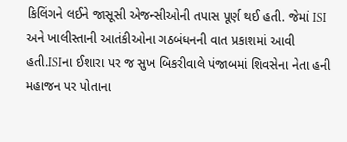કિલિંગને લઈને જાસૂસી એજન્સીઓની તપાસ પૂર્ણ થઈ હતી. જેમાં ISI અને ખાલીસ્તાની આતંકીઓના ગઠબંધનની વાત પ્રકાશમાં આવી હતી.ISIના ઈશારા પર જ સુખ બિકરીવાલે પંજાબમાં શિવસેના નેતા હની મહાજન પર પોતાના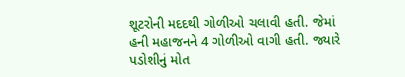શૂટરોની મદદથી ગોળીઓ ચલાવી હતી. જેમાં હની મહાજનને 4 ગોળીઓ વાગી હતી. જ્યારે પડોશીનું મોત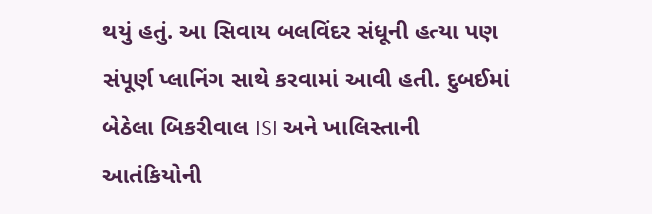થયું હતું. આ સિવાય બલવિંદર સંધૂની હત્યા પણ સંપૂર્ણ પ્લાનિંગ સાથે કરવામાં આવી હતી. દુબઈમાં બેઠેલા બિકરીવાલ ISI અને ખાલિસ્તાની આતંકિયોની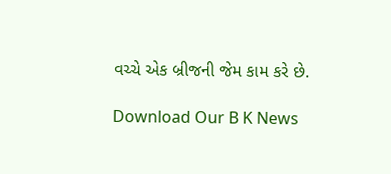વચ્ચે એક બ્રીજની જેમ કામ કરે છે.

Download Our B K News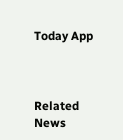Today App



Related News